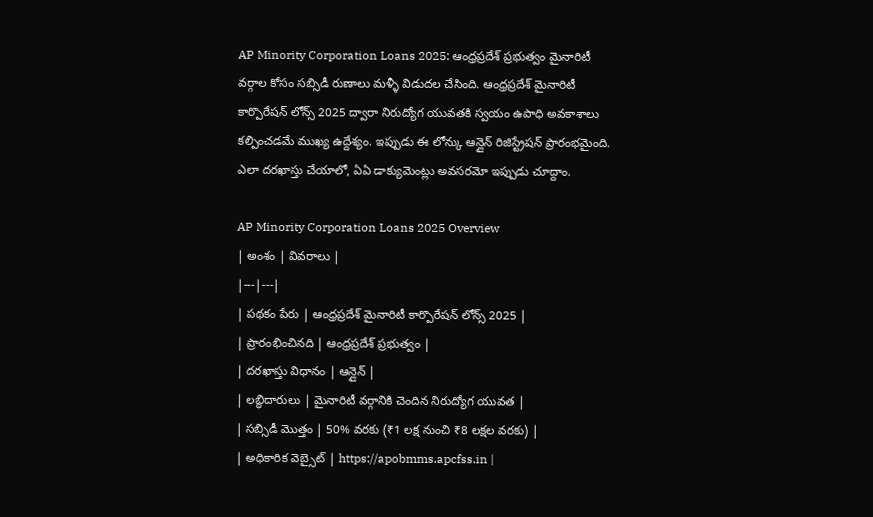AP Minority Corporation Loans 2025: ఆంధ్రప్రదేశ్ ప్రభుత్వం మైనారిటీ వర్గాల కోసం సబ్సిడీ రుణాలు మళ్ళీ విడుదల చేసింది. ఆంధ్రప్రదేశ్ మైనారిటీ కార్పొరేషన్ లోన్స్ 2025 ద్వారా నిరుద్యోగ యువతకి స్వయం ఉపాధి అవకాశాలు కల్పించడమే ముఖ్య ఉద్దేశ్యం. ఇప్పుడు ఈ లోన్కు ఆన్లైన్ రిజిస్ట్రేషన్ ప్రారంభమైంది. ఎలా దరఖాస్తు చేయాలో, ఏఏ డాక్యుమెంట్లు అవసరమో ఇప్పుడు చూద్దాం.

AP Minority Corporation Loans 2025 Overview
| అంశం | వివరాలు |
|---|---|
| పథకం పేరు | ఆంధ్రప్రదేశ్ మైనారిటీ కార్పొరేషన్ లోన్స్ 2025 |
| ప్రారంభించినది | ఆంధ్రప్రదేశ్ ప్రభుత్వం |
| దరఖాస్తు విధానం | ఆన్లైన్ |
| లబ్ధిదారులు | మైనారిటీ వర్గానికి చెందిన నిరుద్యోగ యువత |
| సబ్సిడీ మొత్తం | 50% వరకు (₹1 లక్ష నుంచి ₹8 లక్షల వరకు) |
| అధికారిక వెబ్సైట్ | https://apobmms.apcfss.in |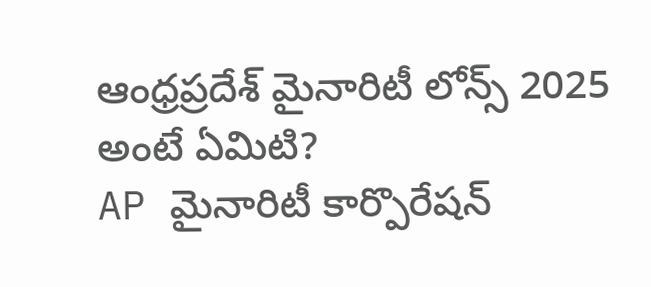ఆంధ్రప్రదేశ్ మైనారిటీ లోన్స్ 2025 అంటే ఏమిటి?
AP మైనారిటీ కార్పొరేషన్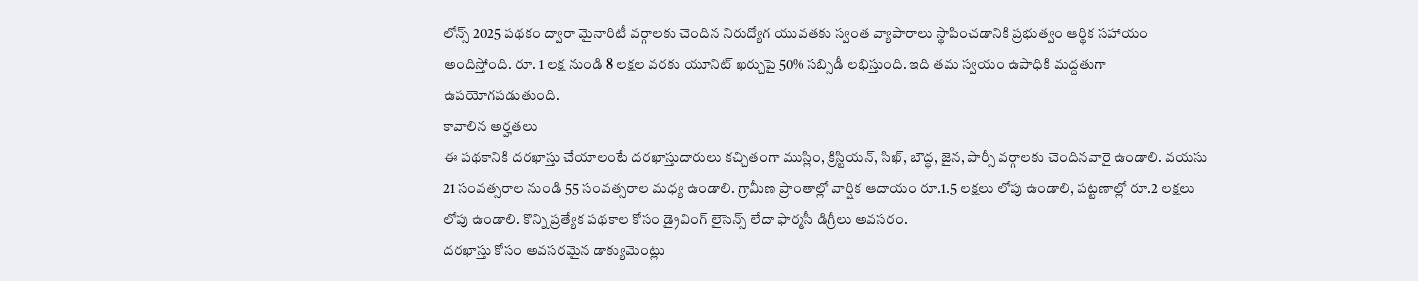లోన్స్ 2025 పథకం ద్వారా మైనారిటీ వర్గాలకు చెందిన నిరుద్యోగ యువతకు స్వంత వ్యాపారాలు స్థాపించడానికి ప్రభుత్వం ఆర్థిక సహాయం అందిస్తోంది. రూ. 1 లక్ష నుండి 8 లక్షల వరకు యూనిట్ ఖర్చుపై 50% సబ్సిడీ లభిస్తుంది. ఇది తమ స్వయం ఉపాధికి మద్దతుగా ఉపయోగపడుతుంది.
కావాలిన అర్హతలు
ఈ పథకానికి దరఖాస్తు చేయాలంటే దరఖాస్తుదారులు కచ్చితంగా ముస్లిం, క్రిస్టియన్, సిఖ్, బౌద్ధ, జైన, పార్సీ వర్గాలకు చెందినవారై ఉండాలి. వయసు 21 సంవత్సరాల నుండి 55 సంవత్సరాల మధ్య ఉండాలి. గ్రామీణ ప్రాంతాల్లో వార్షిక ఆదాయం రూ.1.5 లక్షలు లోపు ఉండాలి, పట్టణాల్లో రూ.2 లక్షలు లోపు ఉండాలి. కొన్ని ప్రత్యేక పథకాల కోసం డ్రైవింగ్ లైసెన్స్ లేదా ఫార్మసీ డిగ్రీలు అవసరం.
దరఖాస్తు కోసం అవసరమైన డాక్యుమెంట్లు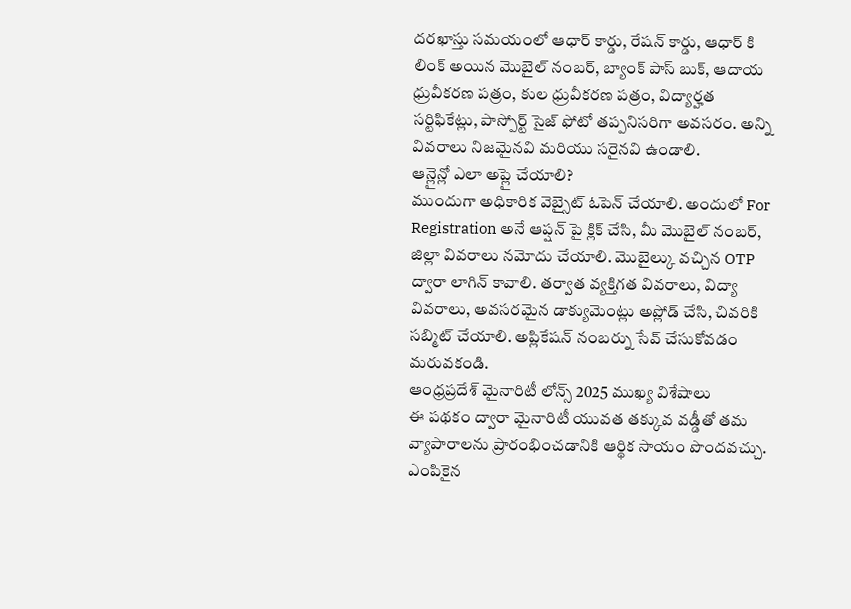దరఖాస్తు సమయంలో ఆధార్ కార్డు, రేషన్ కార్డు, ఆధార్ కి లింక్ అయిన మొబైల్ నంబర్, బ్యాంక్ పాస్ బుక్, ఆదాయ ధ్రువీకరణ పత్రం, కుల ధ్రువీకరణ పత్రం, విద్యార్హత సర్టిఫికేట్లు, పాస్పోర్ట్ సైజ్ ఫోటో తప్పనిసరిగా అవసరం. అన్ని వివరాలు నిజమైనవి మరియు సరైనవి ఉండాలి.
ఆన్లైన్లో ఎలా అప్లై చేయాలి?
ముందుగా అధికారిక వెబ్సైట్ ఓపెన్ చేయాలి. అందులో For Registration అనే ఆప్షన్ పై క్లిక్ చేసి, మీ మొబైల్ నంబర్, జిల్లా వివరాలు నమోదు చేయాలి. మొబైల్కు వచ్చిన OTP ద్వారా లాగిన్ కావాలి. తర్వాత వ్యక్తిగత వివరాలు, విద్యా వివరాలు, అవసరమైన డాక్యుమెంట్లు అప్లోడ్ చేసి, చివరికి సబ్మిట్ చేయాలి. అప్లికేషన్ నంబర్ను సేవ్ చేసుకోవడం మరువకండి.
ఆంధ్రప్రదేశ్ మైనారిటీ లోన్స్ 2025 ముఖ్య విశేషాలు
ఈ పథకం ద్వారా మైనారిటీ యువత తక్కువ వడ్డీతో తమ వ్యాపారాలను ప్రారంభించడానికి ఆర్థిక సాయం పొందవచ్చు. ఎంపికైన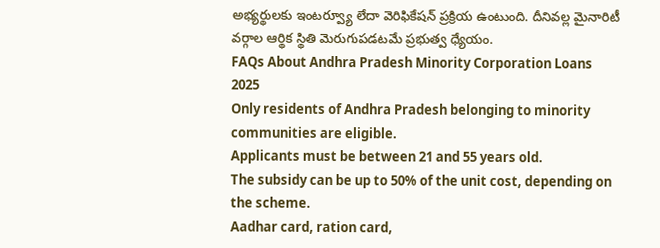అభ్యర్థులకు ఇంటర్వ్యూ లేదా వెరిఫికేషన్ ప్రక్రియ ఉంటుంది. దీనివల్ల మైనారిటీ వర్గాల ఆర్థిక స్థితి మెరుగుపడటమే ప్రభుత్వ ధ్యేయం.
FAQs About Andhra Pradesh Minority Corporation Loans 2025
Only residents of Andhra Pradesh belonging to minority communities are eligible.
Applicants must be between 21 and 55 years old.
The subsidy can be up to 50% of the unit cost, depending on the scheme.
Aadhar card, ration card,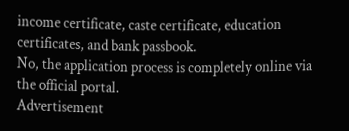income certificate, caste certificate, education certificates, and bank passbook.
No, the application process is completely online via the official portal.
Advertisement